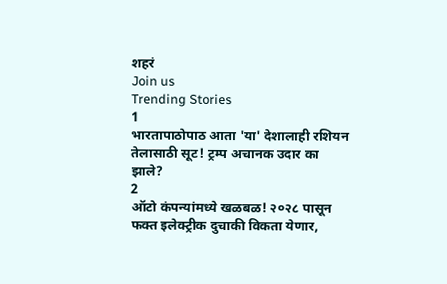शहरं
Join us
Trending Stories
1
भारतापाठोपाठ आता 'या' देशालाही रशियन तेलासाठी सूट! ट्रम्प अचानक उदार का झाले?
2
ऑटो कंपन्यांमध्ये खळबळ! २०२८ पासून फक्त इलेक्ट्रीक दुचाकी विकता येणार,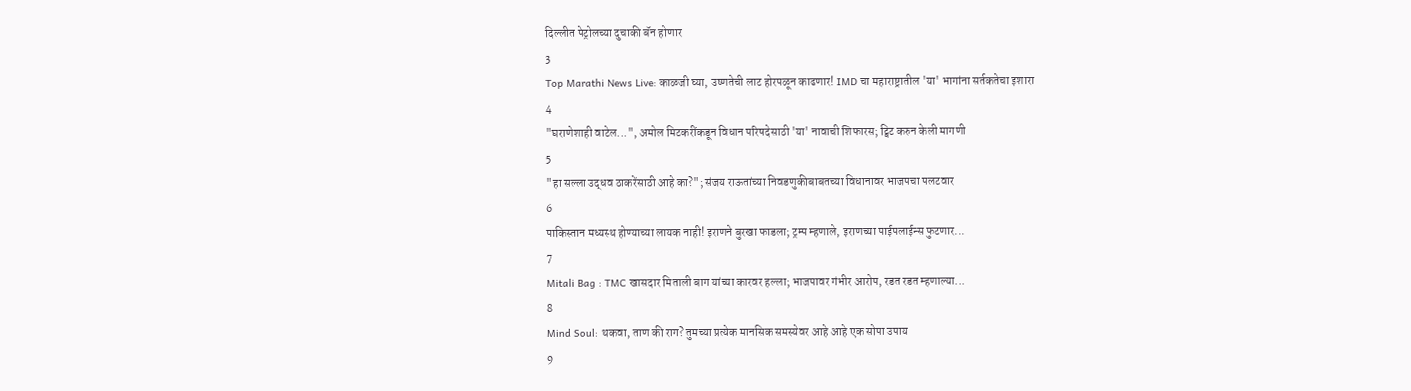दिल्लीत पेट्रोलच्या दुचाकी बॅन होणार
3
Top Marathi News Live: काळजी घ्या, उष्णतेची लाट होरपळून काढणार! IMD चा महाराष्ट्रातील 'या' भागांना सर्तकतेचा इशारा
4
"घराणेशाही वाटेल...", अमोल मिटकरींकडून विधान परिषदेसाठी 'या' नावाची शिफारस; ट्विट करुन केली मागणी
5
"हा सल्ला उद्धव ठाकरेंसाठी आहे का?"; संजय राऊतांच्या निवडणुकीबाबतच्या विधानावर भाजपचा पलटवार
6
पाकिस्तान मध्यस्थ होण्याच्या लायक नाही! इराणने बुरखा फाडला; ट्रम्प म्हणाले, इराणच्या पाईपलाईन्स फुटणार...
7
Mitali Bag : TMC खासदार मिताली बाग यांच्या कारवर हल्ला; भाजपावर गंभीर आरोप, रडत रडत म्हणाल्या...
8
Mind Soul: थकवा, ताण की राग? तुमच्या प्रत्येक मानसिक समस्येवर आहे आहे एक सोपा उपाय
9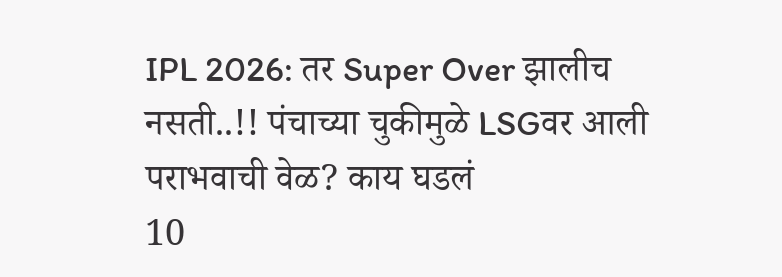IPL 2026: तर Super Over झालीच नसती..!! पंचाच्या चुकीमुळे LSGवर आली पराभवाची वेळ? काय घडलं
10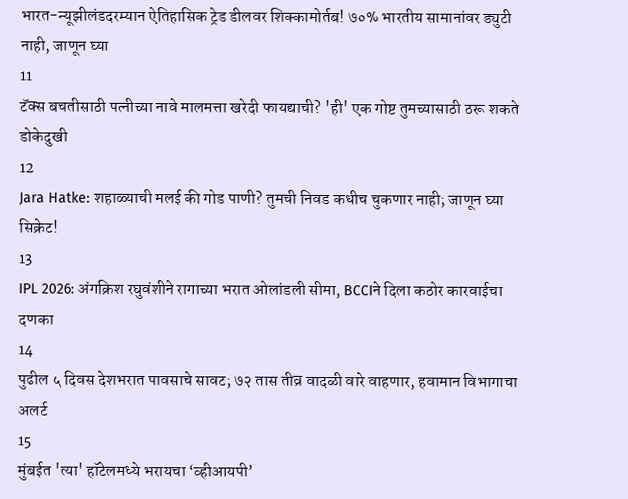भारत-न्यूझीलंडदरम्यान ऐतिहासिक ट्रेड डीलवर शिक्कामोर्तब! ७०% भारतीय सामानांवर ड्युटी नाही, जाणून घ्या
11
टॅक्स बचतीसाठी पत्नीच्या नावे मालमत्ता खरेदी फायद्याची? 'ही' एक गोष्ट तुमच्यासाठी ठरू शकते डोकेदुखी
12
Jara Hatke: शहाळ्याची मलई की गोड पाणी? तुमची निवड कधीच चुकणार नाही; जाणून घ्या सिक्रेट!
13
IPL 2026: अंगक्रिश रघुवंशीने रागाच्या भरात ओलांडली सीमा, BCCIने दिला कठोर कारवाईचा दणका
14
पुढील ५ दिवस देशभरात पावसाचे सावट; ७२ तास तीव्र वादळी वारे वाहणार, हवामान विभागाचा अलर्ट
15
मुंबईत 'त्या' हॉटेलमध्ये भरायचा ‘व्हीआयपी’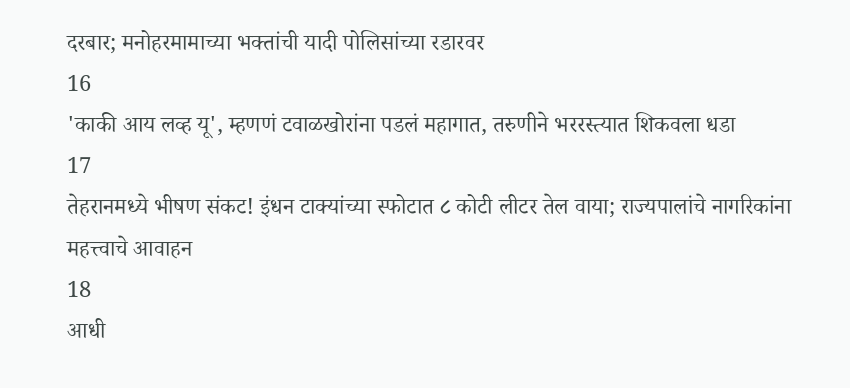दरबार; मनोहरमामाच्या भक्तांची यादी पोलिसांच्या रडारवर
16
'काकी आय लव्ह यू', म्हणणं टवाळखोरांना पडलं महागात, तरुणीने भररस्त्यात शिकवला धडा
17
तेहरानमध्ये भीषण संकट! इंधन टाक्यांच्या स्फोटात ८ कोटी लीटर तेल वाया; राज्यपालांचे नागरिकांना महत्त्वाचे आवाहन
18
आधी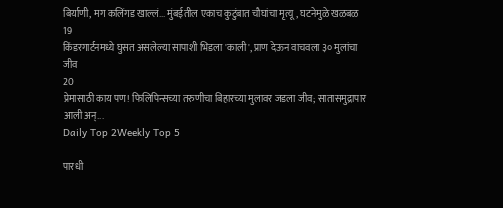बिर्याणी, मग कलिंगड खाल्लं... मुंबईतील एकाच कुटुंबात चौघांचा मृत्यू, घटनेमुळे खळबळ
19
किंडरगार्टनमध्ये घुसत असलेल्या सापाशी भिडला 'काली', प्राण देऊन वाचवला ३० मुलांचा जीव
20
प्रेमासाठी काय पण! फिलिपिन्सच्या तरुणीचा बिहारच्या मुलावर जडला जीव; सातासमुद्रापार आली अन्...
Daily Top 2Weekly Top 5

पारधी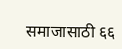समाजासाठी ६६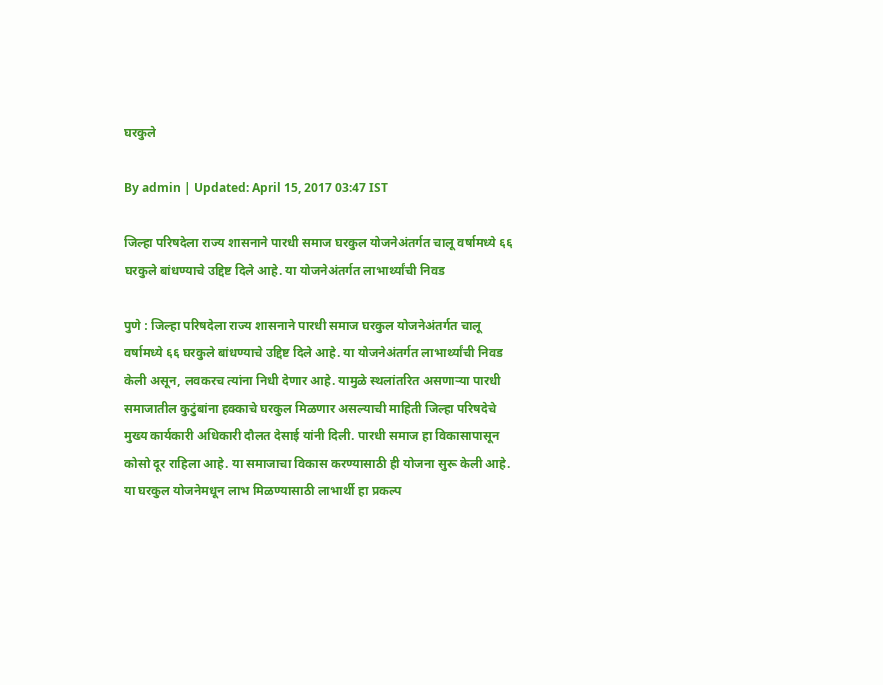घरकुले

By admin | Updated: April 15, 2017 03:47 IST

जिल्हा परिषदेला राज्य शासनाने पारधी समाज घरकुल योजनेअंतर्गत चालू वर्षामध्ये ६६ घरकुले बांधण्याचे उद्दिष्ट दिले आहे. या योजनेअंतर्गत लाभार्थ्यांची निवड

पुणे : जिल्हा परिषदेला राज्य शासनाने पारधी समाज घरकुल योजनेअंतर्गत चालू वर्षामध्ये ६६ घरकुले बांधण्याचे उद्दिष्ट दिले आहे. या योजनेअंतर्गत लाभार्थ्यांची निवड केली असून, लवकरच त्यांना निधी देणार आहे. यामुळे स्थलांतरित असणाऱ्या पारधी समाजातील कुटुंबांना हक्काचे घरकुल मिळणार असल्याची माहिती जिल्हा परिषदेचे मुख्य कार्यकारी अधिकारी दौलत देसाई यांनी दिली. पारधी समाज हा विकासापासून कोसो दूर राहिला आहे. या समाजाचा विकास करण्यासाठी ही योजना सुरू केली आहे. या घरकुल योजनेमधून लाभ मिळण्यासाठी लाभार्थी हा प्रकल्प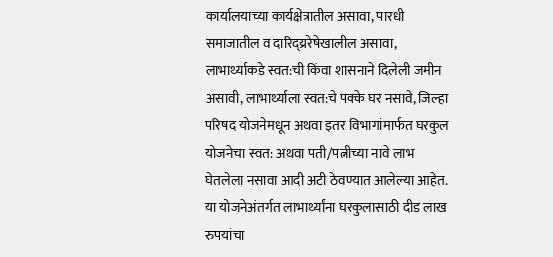कार्यालयाच्या कार्यक्षेत्रातील असावा, पारधी समाजातील व दारिद्य्ररेषेखालील असावा, लाभार्थ्याकडे स्वत:ची किंवा शासनाने दिलेली जमीन असावी, लाभार्थ्याला स्वत:चे पक्के घर नसावे, जिल्हा परिषद योजनेमधून अथवा इतर विभागांमार्फत घरकुल योजनेचा स्वत: अथवा पती/पत्नीच्या नावे लाभ घेतलेला नसावा आदी अटी ठेवण्यात आलेल्या आहेत. या योजनेअंतर्गत लाभार्थ्यांना घरकुलासाठी दीड लाख रुपयांचा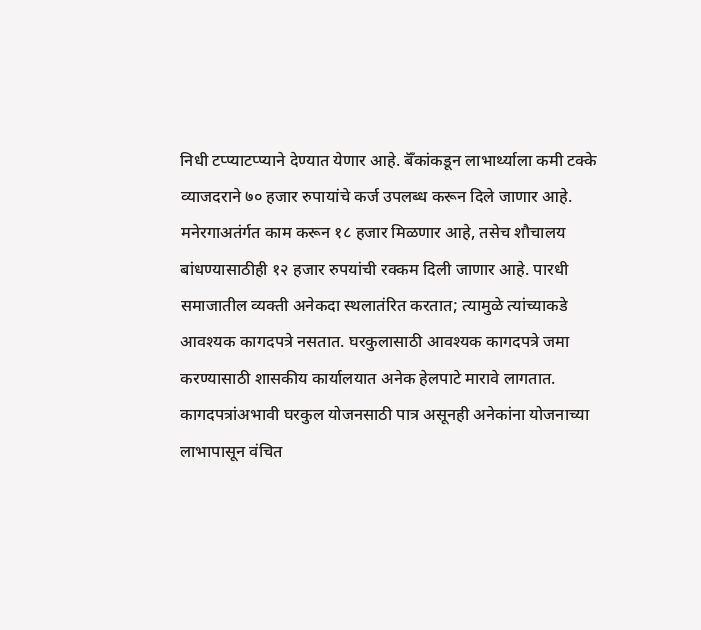निधी टप्प्याटप्प्याने देण्यात येणार आहे. बॅँकांकडून लाभार्थ्याला कमी टक्के व्याजदराने ७० हजार रुपायांचे कर्ज उपलब्ध करून दिले जाणार आहे. मनेरगाअतंर्गत काम करून १८ हजार मिळणार आहे, तसेच शौचालय बांधण्यासाठीही १२ हजार रुपयांची रक्कम दिली जाणार आहे. पारधी समाजातील व्यक्ती अनेकदा स्थलातंरित करतात; त्यामुळे त्यांच्याकडे आवश्यक कागदपत्रे नसतात. घरकुलासाठी आवश्यक कागदपत्रे जमा करण्यासाठी शासकीय कार्यालयात अनेक हेलपाटे मारावे लागतात. कागदपत्रांअभावी घरकुल योजनसाठी पात्र असूनही अनेकांना योजनाच्या लाभापासून वंचित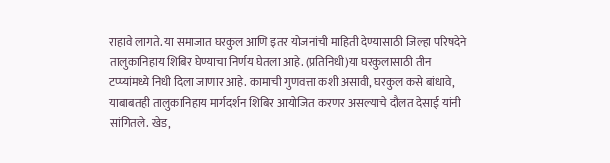राहावे लागते. या समाजात घरकुल आणि इतर योजनांची माहिती देण्यासाठी जिल्हा परिषदेने तालुकानिहाय शिबिर घेण्याचा निर्णय घेतला आहे. (प्रतिनिधी)या घरकुलासाठी तीन टप्प्यांमध्ये निधी दिला जाणार आहे. कामाची गुणवत्ता कशी असावी, घरकुल कसे बांधावे, याबाबतही तालुकानिहाय मार्गदर्शन शिबिर आयोजित करणर असल्याचे दौलत देसाई यांनी सांगितले. खेड,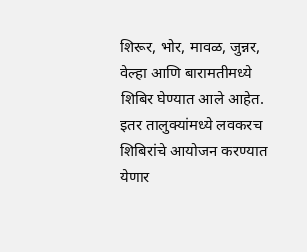शिरूर, भोर, मावळ, जुन्नर, वेल्हा आणि बारामतीमध्ये शिबिर घेण्यात आले आहेत. इतर तालुक्यांमध्ये लवकरच शिबिरांचे आयोजन करण्यात येणार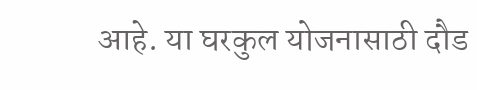आहे. या घरकुल योजनासाठी दौड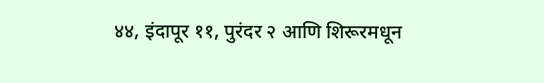४४, इंदापूर ११, पुरंदर २ आणि शिरूरमधून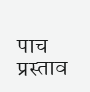पाच प्रस्ताव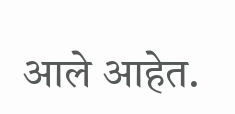आले आहेत.